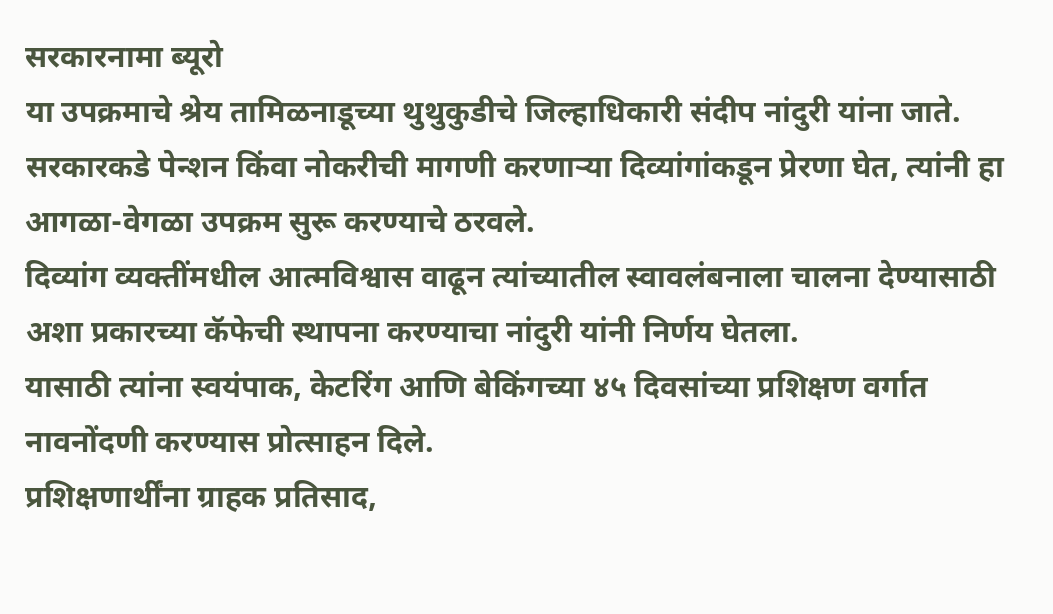सरकारनामा ब्यूरो
या उपक्रमाचे श्रेय तामिळनाडूच्या थुथुकुडीचे जिल्हाधिकारी संदीप नांदुरी यांना जाते.
सरकारकडे पेन्शन किंवा नोकरीची मागणी करणाऱ्या दिव्यांगांकडून प्रेरणा घेत, त्यांनी हा आगळा-वेगळा उपक्रम सुरू करण्याचे ठरवले.
दिव्यांग व्यक्तींमधील आत्मविश्वास वाढून त्यांच्यातील स्वावलंबनाला चालना देण्यासाठी अशा प्रकारच्या कॅफेची स्थापना करण्याचा नांदुरी यांनी निर्णय घेतला.
यासाठी त्यांना स्वयंपाक, केटरिंग आणि बेकिंगच्या ४५ दिवसांच्या प्रशिक्षण वर्गात नावनोंदणी करण्यास प्रोत्साहन दिले.
प्रशिक्षणार्थींना ग्राहक प्रतिसाद,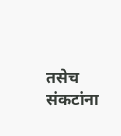तसेच संकटांना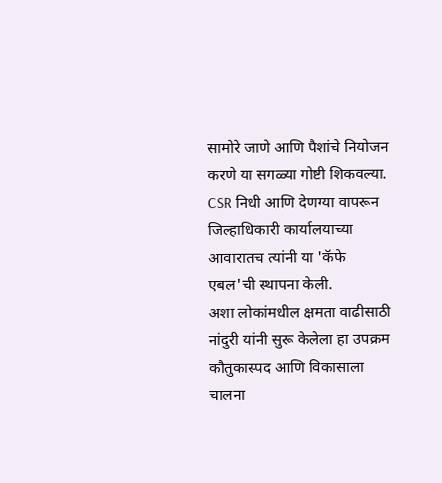सामोरे जाणे आणि पैशांचे नियोजन करणे या सगळ्या गोष्टी शिकवल्या.
CSR निधी आणि देणग्या वापरून जिल्हाधिकारी कार्यालयाच्या आवारातच त्यांनी या 'कॅफे एबल'ची स्थापना केली.
अशा लोकांमधील क्षमता वाढीसाठी नांदुरी यांनी सुरू केलेला हा उपक्रम कौतुकास्पद आणि विकासाला चालना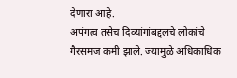देणारा आहे.
अपंगत्व तसेच दिव्यांगांबद्दलचे लोकांचे गैरसमज कमी झाले. ज्यामुळे अधिकाधिक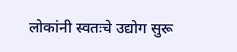लोकांनी स्वतःचे उद्योग सुरू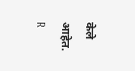केले आहेत.
R